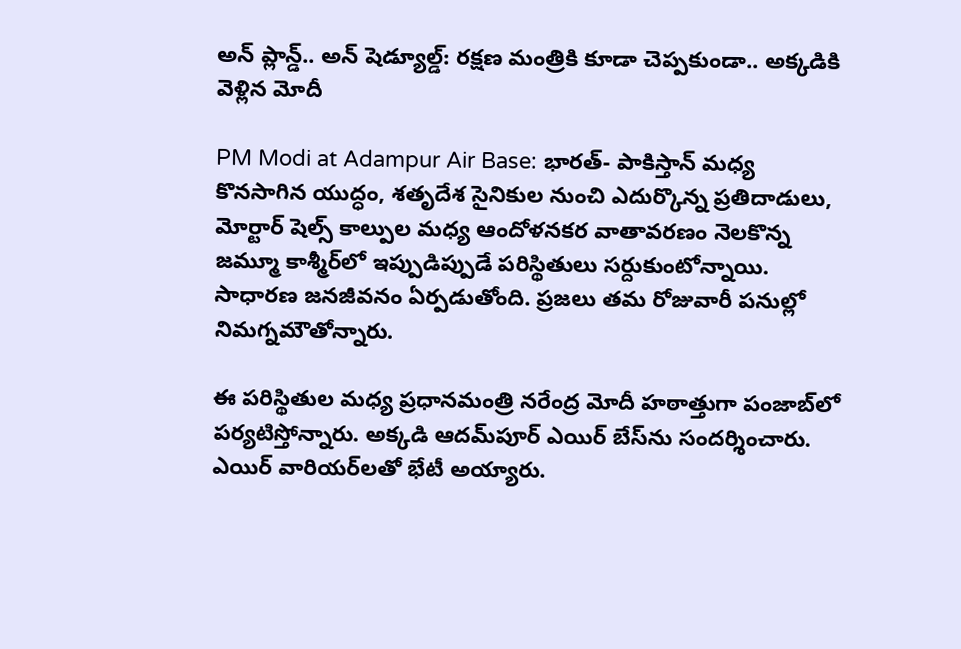అన్ ప్లాన్డ్.. అన్ షెడ్యూల్డ్: రక్షణ మంత్రికి కూడా చెప్పకుండా.. అక్కడికి వెళ్లిన మోదీ

PM Modi at Adampur Air Base: భారత్- పాకిస్తాన్ మధ్య కొనసాగిన యుద్ధం, శతృదేశ సైనికుల నుంచి ఎదుర్కొన్న ప్రతిదాడులు, మోర్టార్ షెల్స్ కాల్పుల మధ్య ఆందోళనకర వాతావరణం నెలకొన్న జమ్మూ కాశ్మీర్‌‌లో ఇప్పుడిప్పుడే పరిస్థితులు సర్దుకుంటోన్నాయి. సాధారణ జనజీవనం ఏర్పడుతోంది. ప్రజలు తమ రోజువారీ పనుల్లో నిమగ్నమౌతోన్నారు.

ఈ పరిస్థితుల మధ్య ప్రధానమంత్రి నరేంద్ర మోదీ హఠాత్తుగా పంజాబ్‌లో పర్యటిస్తోన్నారు. అక్కడి ఆదమ్‌పూర్ ఎయిర్‌ బేస్‌ను సందర్శించారు. ఎయిర్ వారియర్‌లతో భేటీ అయ్యారు.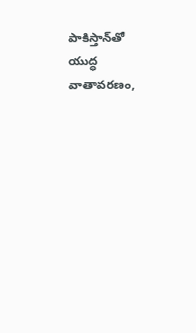పాకిస్తాన్‌తో యుద్ధ వాతావరణం,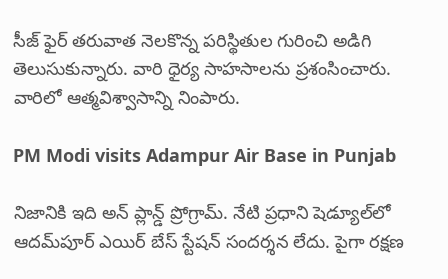సీజ్ ఫైర్ తరువాత నెలకొన్న పరిస్థితుల గురించి అడిగి తెలుసుకున్నారు. వారి ధైర్య సాహసాలను ప్రశంసించారు. వారిలో ఆత్మవిశ్వాసాన్ని నింపారు.

PM Modi visits Adampur Air Base in Punjab

నిజానికి ఇది అన్ ప్లాన్డ్ ప్రోగ్రామ్. నేటి ప్రధాని షెడ్యూల్‌లో ఆదమ్‌పూర్ ఎయిర్ బేస్ స్టేషన్ సందర్శన లేదు. పైగా రక్షణ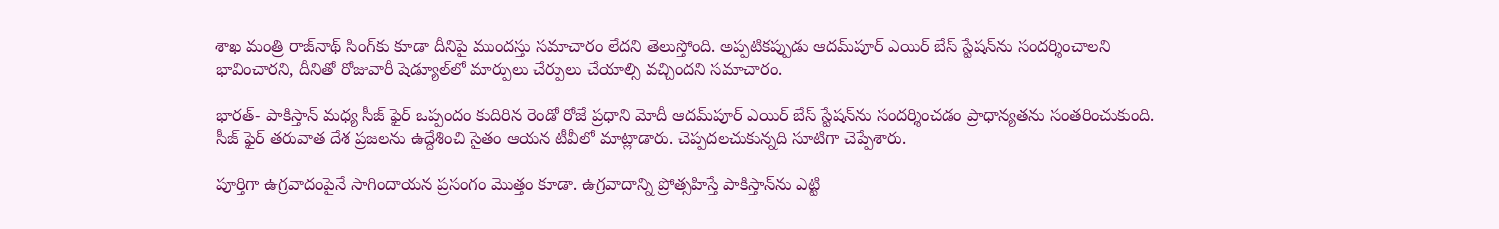శాఖ మంత్రి రాజ్‌నాథ్ సింగ్‌కు కూడా దీనిపై ముందస్తు సమాచారం లేదని తెలుస్తోంది. అప్పటికప్పుడు ఆదమ్‌పూర్ ఎయిర్ బేస్ స్టేషన్‌ను సందర్శించాలని భావించారని, దీనితో రోజువారీ షెడ్యూల్‌లో మార్పులు చేర్పులు చేయాల్సి వచ్చిందని సమాచారం.

భారత్- పాకిస్తాన్ మధ్య సీజ్ ఫైర్ ఒప్పందం కుదిరిన రెండో రోజే ప్రధాని మోదీ ఆదమ్‌పూర్ ఎయిర్‌ బేస్ స్టేషన్‌ను సందర్శించడం ప్రాధాన్యతను సంతరించుకుంది. సీజ్ ఫైర్ తరువాత దేశ ప్రజలను ఉద్దేశించి సైతం ఆయన టీవీలో మాట్లాడారు. చెప్పదలచుకున్నది సూటిగా చెప్పేశారు.

పూర్తిగా ఉగ్రవాదంపైనే సాగిందాయన ప్రసంగం మొత్తం కూడా. ఉగ్రవాదాన్ని ప్రోత్సహిస్తే పాకిస్తాన్‌ను ఎట్టి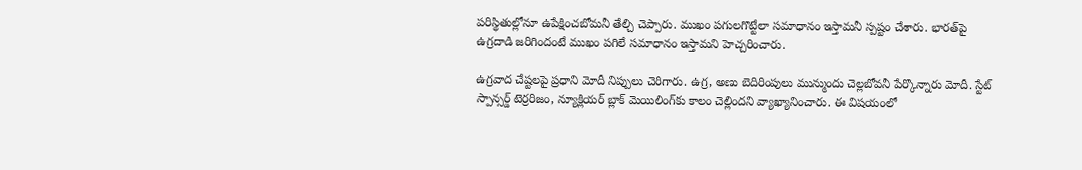పరిస్థితుల్లోనూ ఉపేక్షించబోమనీ తేల్చి చెప్పారు. ముఖం పగులగొట్టేలా సమాధానం ఇస్తామనీ స్పష్టం చేశారు. భారత్‌పై ఉగ్రదాడి జరిగిందంటే ముఖం పగిలే సమాధానం ఇస్తామని హెచ్చరించారు.

ఉగ్రవాద చేష్టలపై ప్రధాని మోదీ నిప్పులు చెరిగారు. ఉగ్ర, అణు బెదిరింపులు మున్ముందు చెల్లబోవనీ పేర్కొన్నారు మోదీ. స్టేట్ స్పాన్సర్డ్ టెర్రరిజం, న్యూక్లియర్ బ్లాక్ మెయిలింగ్‌కు కాలం చెల్లిందని వ్యాఖ్యానించారు. ఈ విషయంలో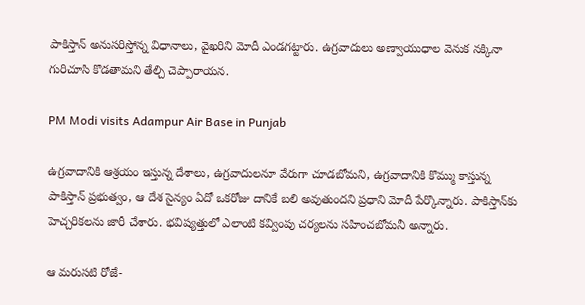పాకిస్తాన్ అనుసరిస్తోన్న విధానాలు, వైఖరిని మోదీ ఎండగట్టారు. ఉగ్రవాదులు అణ్వాయుధాల వెనుక నక్కినా గురిచూసి కొడతామని తేల్చి చెప్పారాయన.

PM Modi visits Adampur Air Base in Punjab

ఉగ్రవాదానికి ఆశ్రయం ఇస్తున్న దేశాలు, ఉగ్రవాదులనూ వేరుగా చూడబోమని, ఉగ్రవాదానికి కొమ్ము కాస్తున్న పాకిస్తాన్ ప్రభుత్వం, ఆ దేశ సైన్యం ఏదో ఒకరోజు దానికే బలి అవుతుందని ప్రధాని మోదీ పేర్కొన్నారు. పాకిస్తాన్‌కు హెచ్చరికలను జారీ చేశారు. భవిష్యత్తులో ఎలాంటి కవ్వింపు చర్యలను సహించబోమనీ అన్నారు.

ఆ మరుసటి రోజే-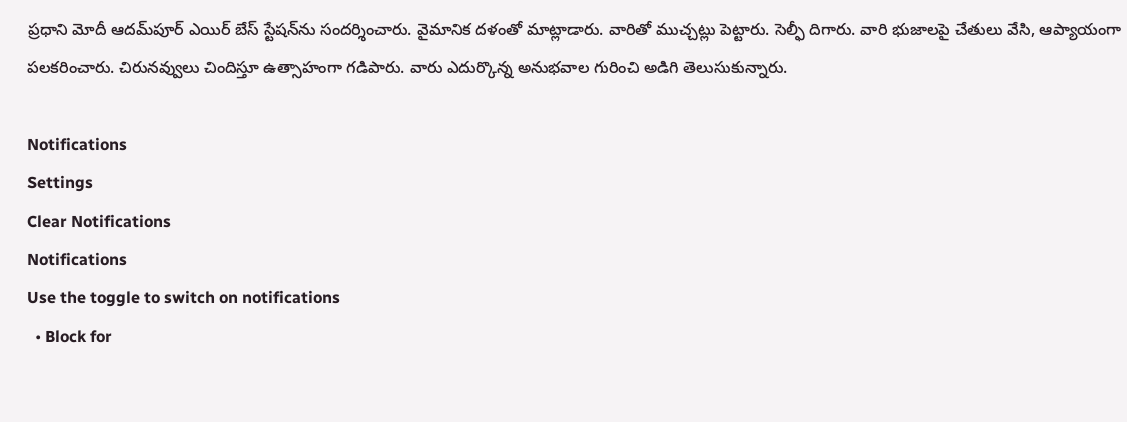ప్రధాని మోదీ ఆదమ్‌పూర్ ఎయిర్ బేస్ స్టేషన్‌ను సందర్శించారు. వైమానిక దళంతో మాట్లాడారు. వారితో ముచ్చట్లు పెట్టారు. సెల్ఫీ దిగారు. వారి భుజాలపై చేతులు వేసి, ఆప్యాయంగా పలకరించారు. చిరునవ్వులు చిందిస్తూ ఉత్సాహంగా గడిపారు. వారు ఎదుర్కొన్న అనుభవాల గురించి అడిగి తెలుసుకున్నారు.

Notifications
Settings
Clear Notifications
Notifications
Use the toggle to switch on notifications
  • Block for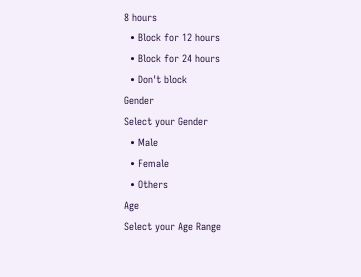8 hours
  • Block for 12 hours
  • Block for 24 hours
  • Don't block
Gender
Select your Gender
  • Male
  • Female
  • Others
Age
Select your Age Range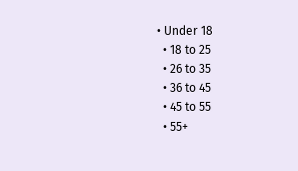• Under 18
  • 18 to 25
  • 26 to 35
  • 36 to 45
  • 45 to 55
  • 55+